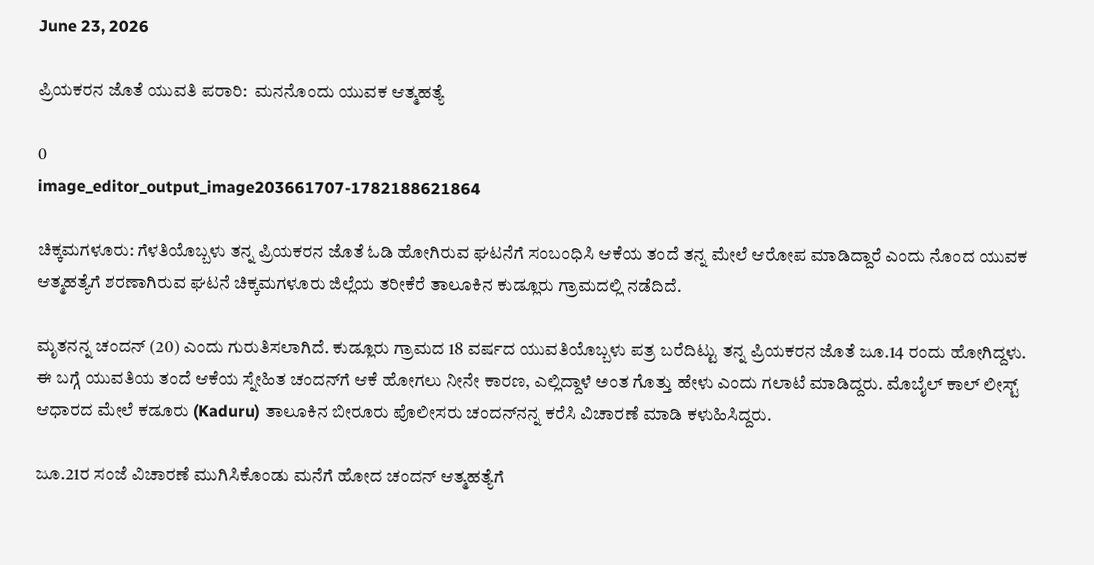June 23, 2026

ಪ್ರಿಯಕರನ ಜೊತೆ ಯುವತಿ ಪರಾರಿ:  ಮನನೊಂದು ಯುವಕ ಆತ್ಮಹತ್ಯೆ

0
image_editor_output_image203661707-1782188621864

ಚಿಕ್ಕಮಗಳೂರು: ಗೆಳತಿಯೊಬ್ಬಳು ತನ್ನ ಪ್ರಿಯಕರನ ಜೊತೆ ಓಡಿ ಹೋಗಿರುವ ಘಟನೆಗೆ ಸಂಬಂಧಿಸಿ ಆಕೆಯ ತಂದೆ ತನ್ನ ಮೇಲೆ ಆರೋಪ ಮಾಡಿದ್ದಾರೆ ಎಂದು ನೊಂದ ಯುವಕ ಆತ್ಮಹತ್ಯೆಗೆ ಶರಣಾಗಿರುವ ಘಟನೆ ಚಿಕ್ಕಮಗಳೂರು ಜಿಲ್ಲೆಯ ತರೀಕೆರೆ ತಾಲೂಕಿನ ಕುಡ್ಲೂರು ಗ್ರಾಮದಲ್ಲಿ ನಡೆದಿದೆ.

ಮೃತನನ್ನ ಚಂದನ್ (20) ಎಂದು ಗುರುತಿಸಲಾಗಿದೆ. ಕುಡ್ಲೂರು ಗ್ರಾಮದ 18 ವರ್ಷದ ಯುವತಿಯೊಬ್ಬಳು ಪತ್ರ ಬರೆದಿಟ್ಟು ತನ್ನ ಪ್ರಿಯಕರನ ಜೊತೆ ಜೂ.14 ರಂದು ಹೋಗಿದ್ದಳು. ಈ ಬಗ್ಗೆ ಯುವತಿಯ ತಂದೆ ಆಕೆಯ ಸ್ನೇಹಿತ‌ ಚಂದನ್‌ಗೆ ಆಕೆ ಹೋಗಲು ನೀನೇ ಕಾರಣ, ಎಲ್ಲಿದ್ದಾಳೆ ಅಂತ ಗೊತ್ತು ಹೇಳು ಎಂದು ಗಲಾಟೆ ಮಾಡಿದ್ದರು. ಮೊಬೈಲ್ ಕಾಲ್ ಲೀಸ್ಟ್ ಆಧಾರದ ಮೇಲೆ ಕಡೂರು (Kaduru) ತಾಲೂಕಿನ ಬೀರೂರು ಪೊಲೀಸರು ಚಂದನ್‌ನನ್ನ‌ ಕರೆಸಿ ವಿಚಾರಣೆ ಮಾಡಿ ಕಳುಹಿಸಿದ್ದರು.

ಜೂ.21ರ ಸಂಜೆ ವಿಚಾರಣೆ ಮುಗಿಸಿಕೊಂಡು ಮನೆಗೆ ಹೋದ ಚಂದನ್ ಆತ್ಮಹತ್ಯೆಗೆ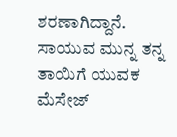ಶರಣಾಗಿದ್ದಾನೆ.
ಸಾಯುವ ಮುನ್ನ ತನ್ನ ತಾಯಿಗೆ ಯುವಕ ಮೆಸೇಜ್‌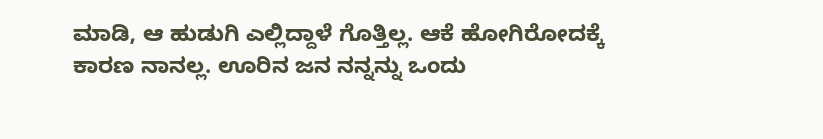ಮಾಡಿ, ಆ ಹುಡುಗಿ ಎಲ್ಲಿದ್ದಾಳೆ ಗೊತ್ತಿಲ್ಲ. ಆಕೆ ಹೋಗಿರೋದಕ್ಕೆ ಕಾರಣ ನಾನಲ್ಲ. ಊರಿನ ಜನ ನನ್ನನ್ನು ಒಂದು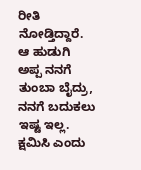ರೀತಿ ನೋಡ್ತಿದ್ದಾರೆ. ಆ ಹುಡುಗಿ ಅಪ್ಪ ನನಗೆ ತುಂಬಾ ಬೈದ್ರು, ನನಗೆ ಬದುಕಲು ಇಷ್ಟ ಇಲ್ಲ. ಕ್ಷಮಿಸಿ ಎಂದು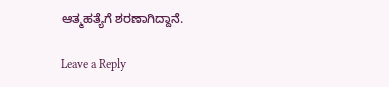ಆತ್ಮಹತ್ಯೆಗೆ ಶರಣಾಗಿದ್ದಾನೆ.

Leave a Reply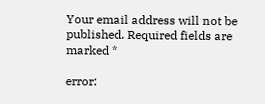Your email address will not be published. Required fields are marked *

error: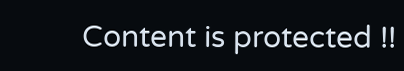Content is protected !!